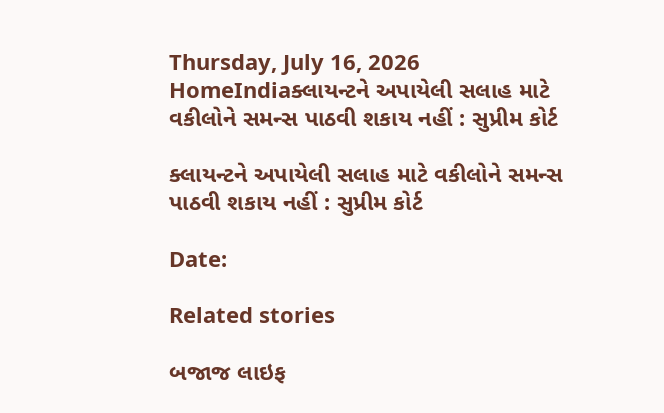Thursday, July 16, 2026
HomeIndiaક્લાયન્ટને અપાયેલી સલાહ માટે વકીલોને સમન્સ પાઠવી શકાય નહીં : સુપ્રીમ કોર્ટ

ક્લાયન્ટને અપાયેલી સલાહ માટે વકીલોને સમન્સ પાઠવી શકાય નહીં : સુપ્રીમ કોર્ટ

Date:

Related stories

બજાજ લાઇફ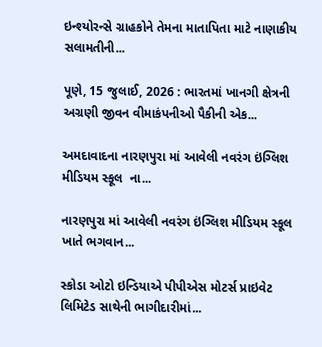ઇન્શ્યોરન્સે ગ્રાહકોને તેમના માતાપિતા માટે નાણાકીય સલામતીની...

પૂણે, 15 જુલાઈ, 2026 : ભારતમાં ખાનગી ક્ષેત્રની અગ્રણી જીવન વીમાકંપનીઓ પૈકીની એક...

અમદાવાદના નારણપુરા માં આવેલી નવરંગ ઇંગ્લિશ મીડિયમ સ્કૂલ  ના...

નારણપુરા માં આવેલી નવરંગ ઇંગ્લિશ મીડિયમ સ્કૂલ  ખાતે ભગવાન...

સ્કોડા ઓટો ઇન્ડિયાએ પીપીએસ મોટર્સ પ્રાઇવેટ લિમિટેડ સાથેની ભાગીદારીમાં...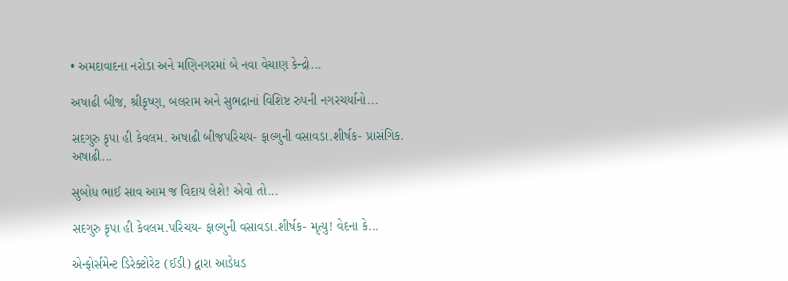• અમદાવાદના નરોડા અને મણિનગરમાં બે નવા વેચાણ કેન્દ્રો...

અષાઢી બીજ, શ્રીકૃષ્ણ, બલરામ અને સુભદ્રાનાં વિશિષ્ટ રુપની નગરચર્યાનો...

સદગુરુ કૃપા હી કેવલમ. અષાઢી બીજપરિચય- ફાલ્ગુની વસાવડા.શીર્ષક- પ્રાસંગિક. અષાઢી...

સુબોધ ભાઈ સાવ આમ જ વિદાય લેશે! એવો તો...

સદગુરુ કૃપા હી કેવલમ.પરિચય- ફાલ્ગુની વસાવડા.શીર્ષક- મૃત્યુ! વેદના કે...

એન્ફોર્સમેન્ટ ડિરેક્ટોરેટ (ઈડી) દ્વારા આડેધડ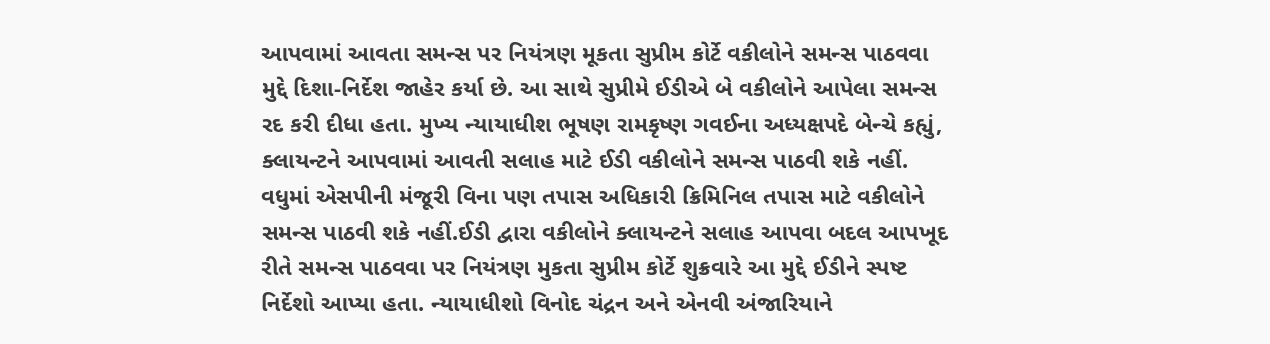આપવામાં આવતા સમન્સ પર નિયંત્રણ મૂકતા સુપ્રીમ કોર્ટે વકીલોને સમન્સ પાઠવવા મુદ્દે દિશા-નિર્દેશ જાહેર કર્યા છે. આ સાથે સુપ્રીમે ઈડીએ બે વકીલોને આપેલા સમન્સ રદ કરી દીધા હતા. મુખ્ય ન્યાયાધીશ ભૂષણ રામકૃષ્ણ ગવઈના અધ્યક્ષપદે બેન્ચે કહ્યું, ક્લાયન્ટને આપવામાં આવતી સલાહ માટે ઈડી વકીલોને સમન્સ પાઠવી શકે નહીં. વધુમાં એસપીની મંજૂરી વિના પણ તપાસ અધિકારી ક્રિમિનિલ તપાસ માટે વકીલોને સમન્સ પાઠવી શકે નહીં.ઈડી દ્વારા વકીલોને ક્લાયન્ટને સલાહ આપવા બદલ આપખૂદ રીતે સમન્સ પાઠવવા પર નિયંત્રણ મુકતા સુપ્રીમ કોર્ટે શુક્રવારે આ મુદ્દે ઈડીને સ્પષ્ટ નિર્દેશો આપ્યા હતા. ન્યાયાધીશો વિનોદ ચંદ્રન અને એનવી અંજારિયાને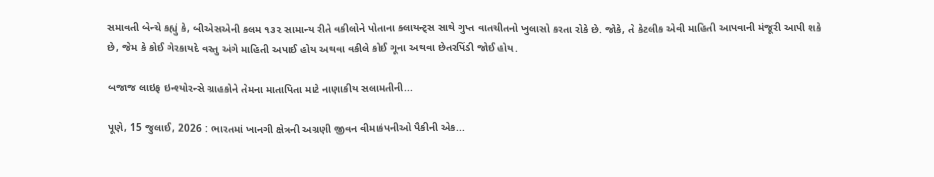સમાવતી બેન્ચે કહ્યું કે, બીએસએની કલમ ૧૩૨ સામાન્ય રીતે વકીલોને પોતાના ક્લાયન્ટ્સ સાથે ગુપ્ત વાતચીતનો ખુલાસો કરતા રોકે છે. જોકે, તે કેટલીક એવી માહિતી આપવાની મંજૂરી આપી શકે છે, જેમ કે કોઈ ગેરકાયદે વસ્તુ અંગે માહિતી અપાઈ હોય અથવા વકીલે કોઈ ગૂના અથવા છેતરપિંડી જોઈ હોય.

બજાજ લાઇફ ઇન્શ્યોરન્સે ગ્રાહકોને તેમના માતાપિતા માટે નાણાકીય સલામતીની...

પૂણે, 15 જુલાઈ, 2026 : ભારતમાં ખાનગી ક્ષેત્રની અગ્રણી જીવન વીમાકંપનીઓ પૈકીની એક...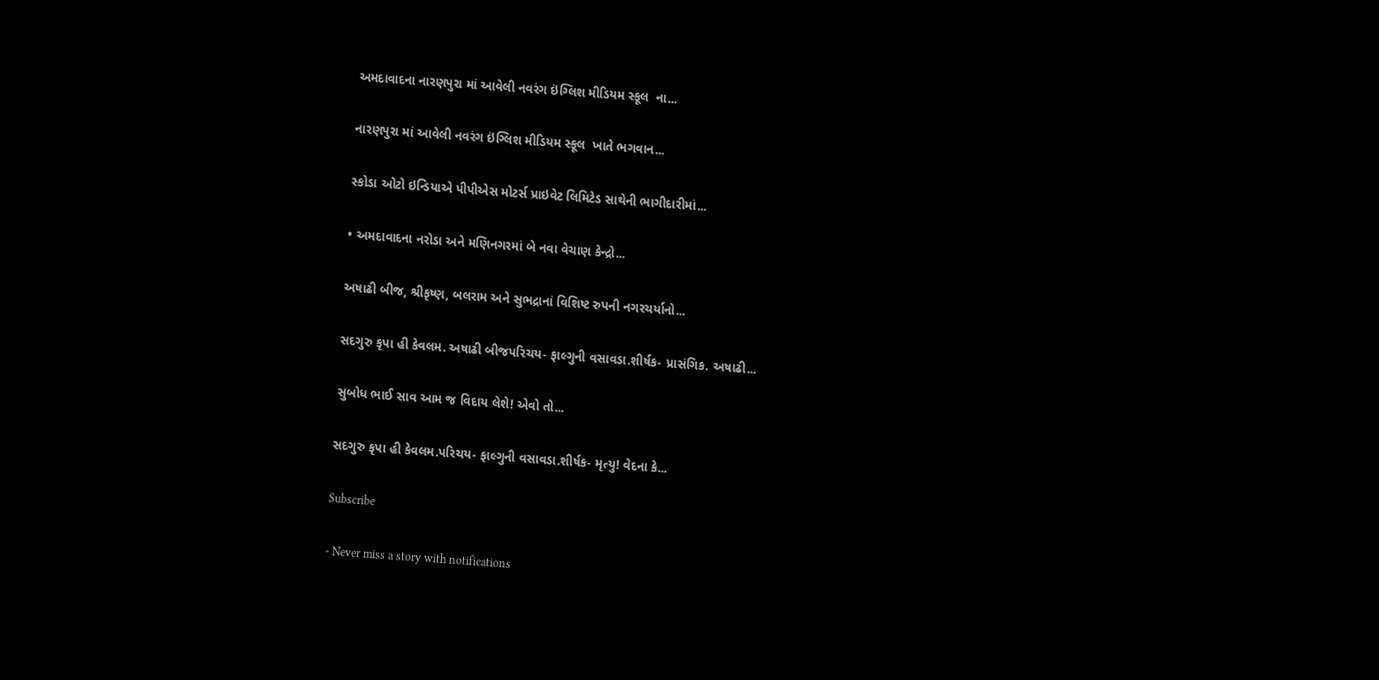અમદાવાદના નારણપુરા માં આવેલી નવરંગ ઇંગ્લિશ મીડિયમ સ્કૂલ  ના...

નારણપુરા માં આવેલી નવરંગ ઇંગ્લિશ મીડિયમ સ્કૂલ  ખાતે ભગવાન...

સ્કોડા ઓટો ઇન્ડિયાએ પીપીએસ મોટર્સ પ્રાઇવેટ લિમિટેડ સાથેની ભાગીદારીમાં...

• અમદાવાદના નરોડા અને મણિનગરમાં બે નવા વેચાણ કેન્દ્રો...

અષાઢી બીજ, શ્રીકૃષ્ણ, બલરામ અને સુભદ્રાનાં વિશિષ્ટ રુપની નગરચર્યાનો...

સદગુરુ કૃપા હી કેવલમ. અષાઢી બીજપરિચય- ફાલ્ગુની વસાવડા.શીર્ષક- પ્રાસંગિક. અષાઢી...

સુબોધ ભાઈ સાવ આમ જ વિદાય લેશે! એવો તો...

સદગુરુ કૃપા હી કેવલમ.પરિચય- ફાલ્ગુની વસાવડા.શીર્ષક- મૃત્યુ! વેદના કે...

Subscribe

- Never miss a story with notifications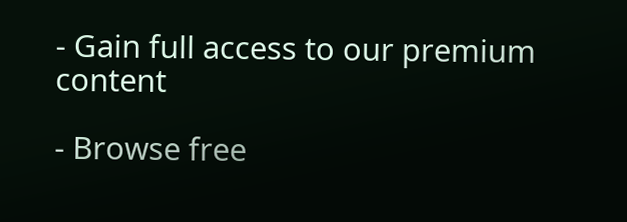- Gain full access to our premium content

- Browse free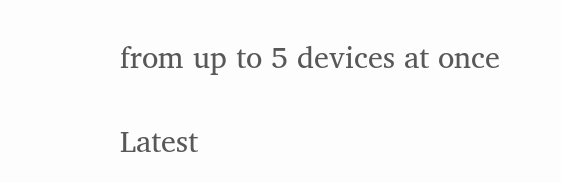from up to 5 devices at once

Latest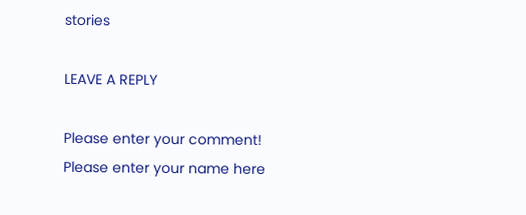stories

LEAVE A REPLY

Please enter your comment!
Please enter your name here